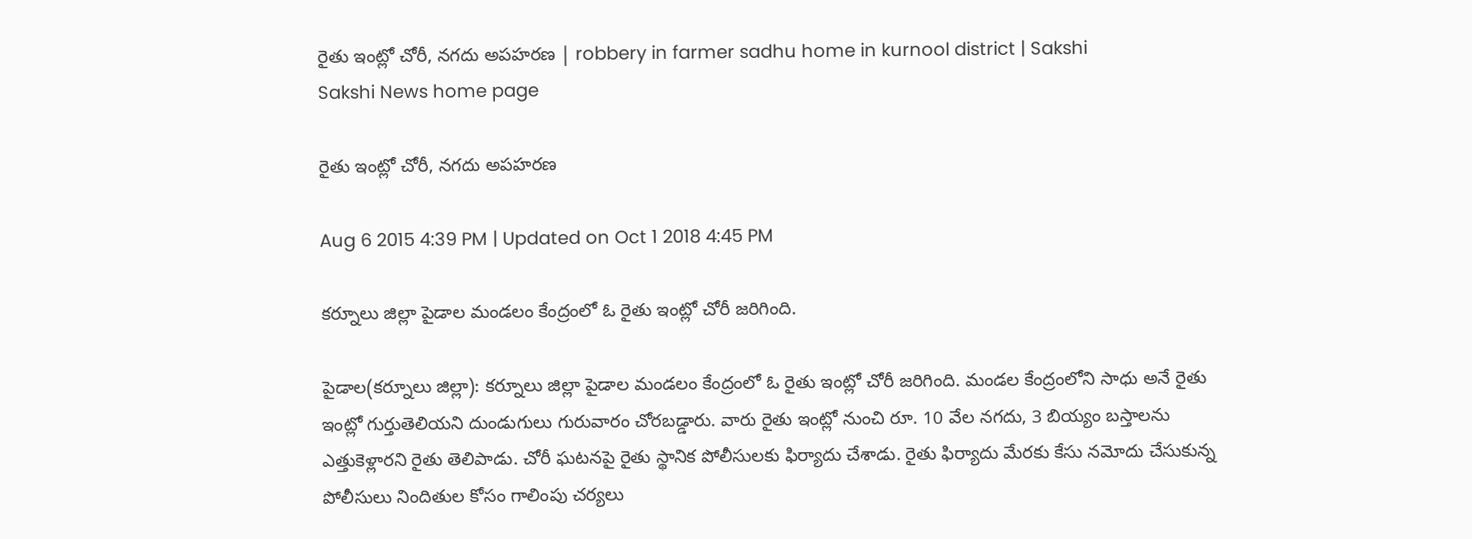రైతు ఇంట్లో చోరీ, నగదు అపహరణ | robbery in farmer sadhu home in kurnool district | Sakshi
Sakshi News home page

రైతు ఇంట్లో చోరీ, నగదు అపహరణ

Aug 6 2015 4:39 PM | Updated on Oct 1 2018 4:45 PM

కర్నూలు జిల్లా పైడాల మండలం కేంద్రంలో ఓ రైతు ఇంట్లో చోరీ జరిగింది.

పైడాల(కర్నూలు జిల్లా): కర్నూలు జిల్లా పైడాల మండలం కేంద్రంలో ఓ రైతు ఇంట్లో చోరీ జరిగింది. మండల కేంద్రంలోని సాధు అనే రైతు ఇంట్లో గుర్తుతెలియని దుండుగులు గురువారం చోరబడ్డారు. వారు రైతు ఇంట్లో నుంచి రూ. 10 వేల నగదు, 3 బియ్యం బస్తాలను ఎత్తుకెళ్లారని రైతు తెలిపాడు. చోరీ ఘటనపై రైతు స్థానిక పోలీసులకు ఫిర్యాదు చేశాడు. రైతు ఫిర్యాదు మేరకు కేసు నమోదు చేసుకున్న పోలీసులు నిందితుల కోసం గాలింపు చర్యలు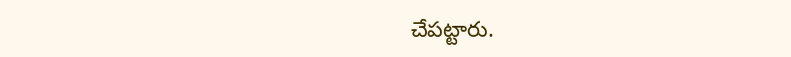చేపట్టారు.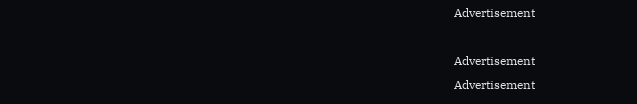Advertisement

Advertisement
Advertisement